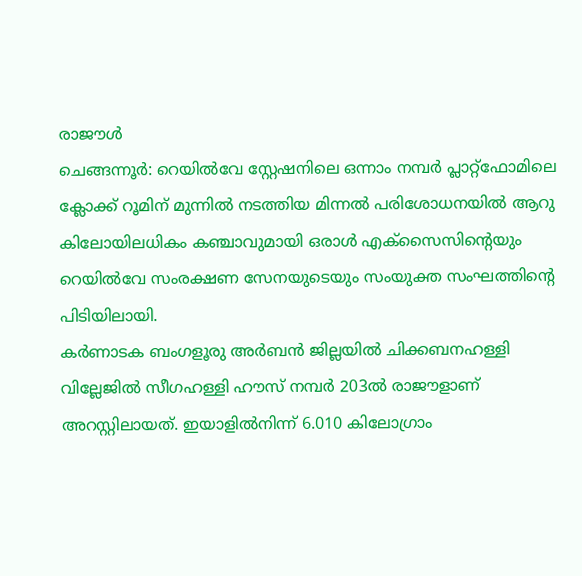രാജൗൾ
ചെങ്ങന്നൂർ: റെയിൽവേ സ്റ്റേഷനിലെ ഒന്നാം നമ്പർ പ്ലാറ്റ്ഫോമിലെ ക്ലോക്ക് റൂമിന് മുന്നിൽ നടത്തിയ മിന്നൽ പരിശോധനയിൽ ആറു കിലോയിലധികം കഞ്ചാവുമായി ഒരാൾ എക്സൈസിന്റെയും റെയിൽവേ സംരക്ഷണ സേനയുടെയും സംയുക്ത സംഘത്തിന്റെ പിടിയിലായി.
കർണാടക ബംഗളൂരു അർബൻ ജില്ലയിൽ ചിക്കബനഹള്ളി വില്ലേജിൽ സീഗഹള്ളി ഹൗസ് നമ്പർ 203ൽ രാജൗളാണ് അറസ്റ്റിലായത്. ഇയാളിൽനിന്ന് 6.010 കിലോഗ്രാം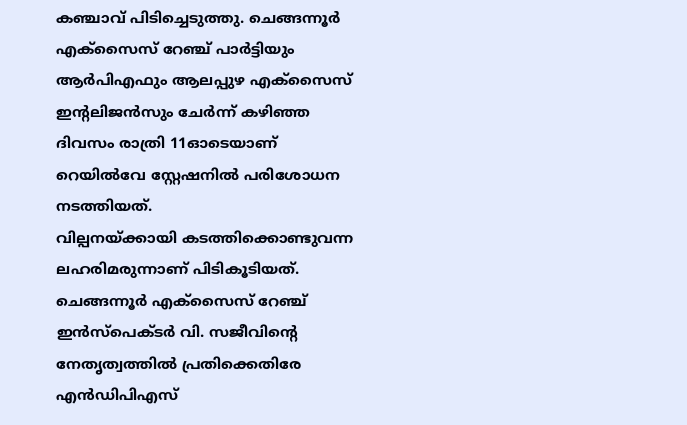കഞ്ചാവ് പിടിച്ചെടുത്തു. ചെങ്ങന്നൂർ എക്സൈസ് റേഞ്ച് പാർട്ടിയും ആർപിഎഫും ആലപ്പുഴ എക്സൈസ് ഇന്റലിജൻസും ചേർന്ന് കഴിഞ്ഞ ദിവസം രാത്രി 11ഓടെയാണ് റെയിൽവേ സ്റ്റേഷനിൽ പരിശോധന നടത്തിയത്.
വില്പനയ്ക്കായി കടത്തിക്കൊണ്ടുവന്ന ലഹരിമരുന്നാണ് പിടികൂടിയത്. ചെങ്ങന്നൂർ എക്സൈസ് റേഞ്ച് ഇൻസ്പെക്ടർ വി. സജീവിന്റെ നേതൃത്വത്തിൽ പ്രതിക്കെതിരേ എൻഡിപിഎസ്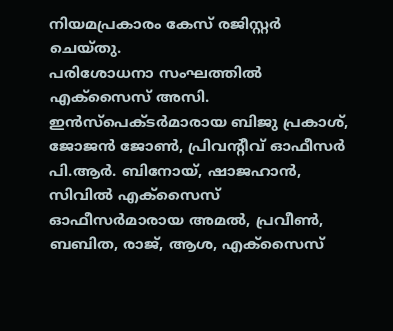നിയമപ്രകാരം കേസ് രജിസ്റ്റർ ചെയ്തു.
പരിശോധനാ സംഘത്തിൽ എക്സൈസ് അസി. ഇൻസ്പെക്ടർമാരായ ബിജു പ്രകാശ്, ജോജൻ ജോൺ, പ്രിവന്റീവ് ഓഫീസർ പി.ആർ. ബിനോയ്, ഷാജഹാൻ, സിവിൽ എക്സൈസ് ഓഫീസർമാരായ അമൽ, പ്രവീൺ, ബബിത, രാജ്, ആശ, എക്സൈസ്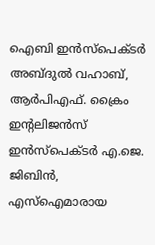ഐബി ഇൻസ്പെക്ടർ അബ്ദുൽ വഹാബ്, ആർപിഎഫ്. ക്രൈം ഇന്റലിജൻസ് ഇൻസ്പെക്ടർ എ.ജെ. ജിബിൻ, എസ്ഐമാരായ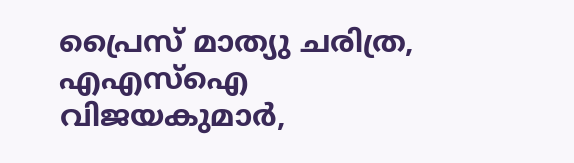പ്രൈസ് മാത്യു ചരിത്ര, എഎസ്ഐ വിജയകുമാർ,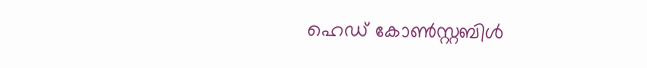ഹെഡ് കോൺസ്റ്റബിൾ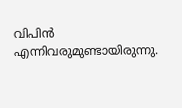വിപിൻ എന്നിവരുമുണ്ടായിരുന്നു.